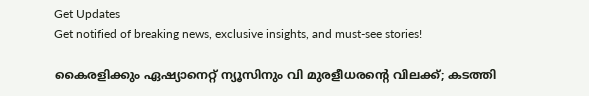Get Updates
Get notified of breaking news, exclusive insights, and must-see stories!

കൈരളിക്കും ഏഷ്യാനെറ്റ് ന്യൂസിനും വി മുരളീധരന്റെ വിലക്ക്; കടത്തി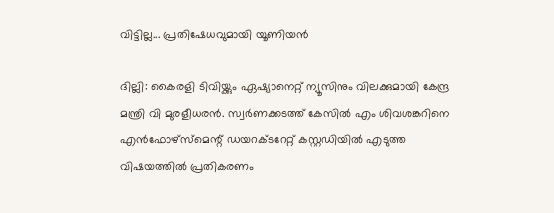വിട്ടില്ല... പ്രതിഷേധവുമായി യൂണിയന്‍

ദില്ലി: കൈരളി ടിവിയ്ക്കും ഏഷ്യാനെറ്റ് ന്യൂസിനും വിലക്കുമായി കേന്ദ്ര മന്ത്രി വി മുരളീധരന്‍. സ്വര്‍ണക്കടത്ത് കേസില്‍ എം ശിവശങ്കറിനെ എന്‍ഫോഴ്‌സ്‌മെന്റ് ഡയറക്ടറേറ്റ് കസ്റ്റഡിയില്‍ എടുത്ത വിഷയത്തില്‍ പ്രതികരണം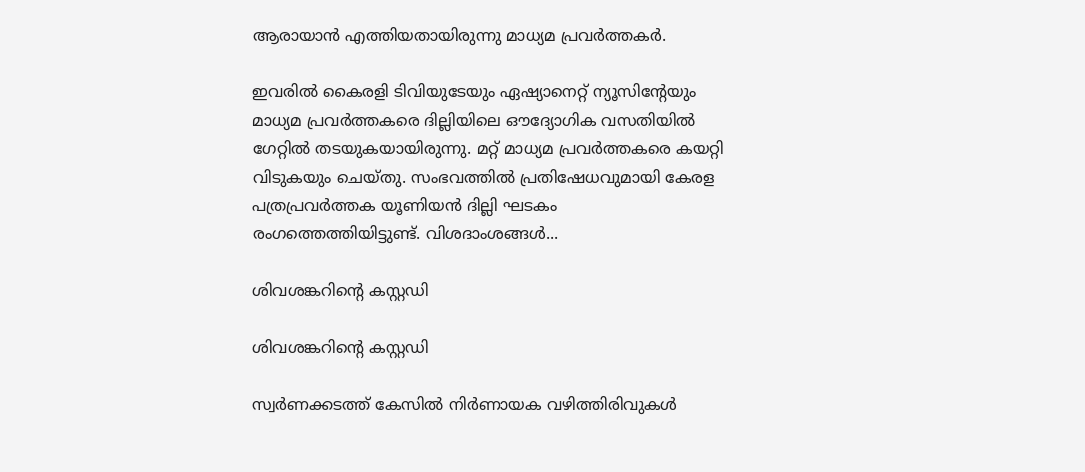ആരായാന്‍ എത്തിയതായിരുന്നു മാധ്യമ പ്രവര്‍ത്തകര്‍.

ഇവരില്‍ കൈരളി ടിവിയുടേയും ഏഷ്യാനെറ്റ് ന്യൂസിന്റേയും മാധ്യമ പ്രവര്‍ത്തകരെ ദില്ലിയിലെ ഔദ്യോഗിക വസതിയില്‍ ഗേറ്റില്‍ തടയുകയായിരുന്നു. മറ്റ് മാധ്യമ പ്രവര്‍ത്തകരെ കയറ്റി വിടുകയും ചെയ്തു. സംഭവത്തില്‍ പ്രതിഷേധവുമായി കേരള പത്രപ്രവര്‍ത്തക യൂണിയന്‍ ദില്ലി ഘടകം രംഗത്തെത്തിയിട്ടുണ്ട്. വിശദാംശങ്ങള്‍...

ശിവശങ്കറിന്റെ കസ്റ്റഡി

ശിവശങ്കറിന്റെ കസ്റ്റഡി

സ്വര്‍ണക്കടത്ത് കേസില്‍ നിര്‍ണായക വഴിത്തിരിവുകള്‍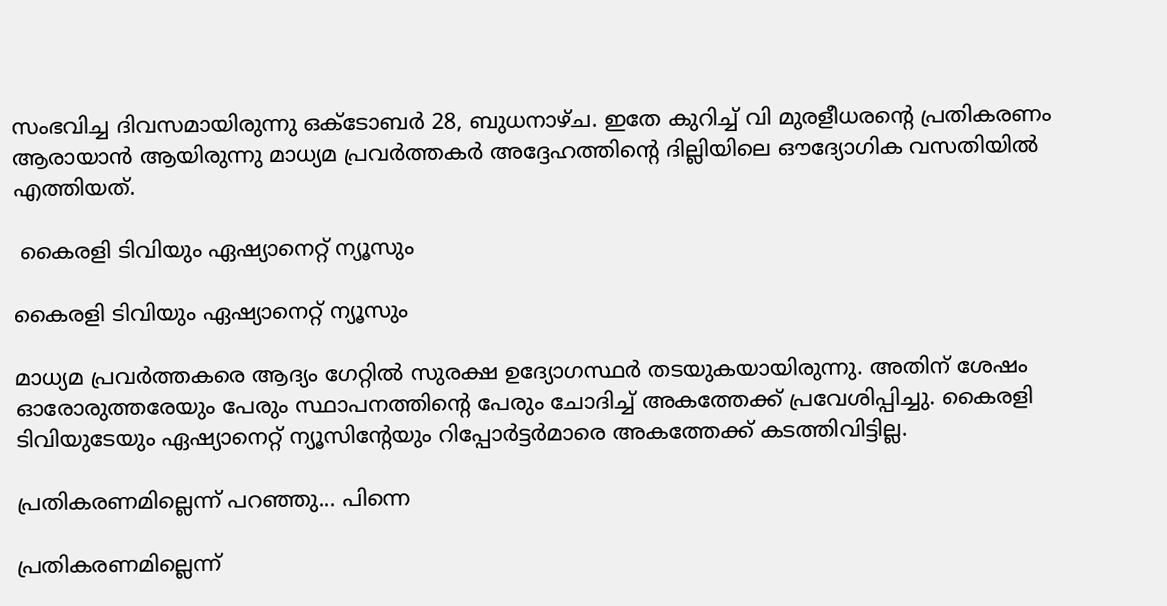സംഭവിച്ച ദിവസമായിരുന്നു ഒക്ടോബര്‍ 28, ബുധനാഴ്ച. ഇതേ കുറിച്ച് വി മുരളീധരന്റെ പ്രതികരണം ആരായാന്‍ ആയിരുന്നു മാധ്യമ പ്രവര്‍ത്തകര്‍ അദ്ദേഹത്തിന്റെ ദില്ലിയിലെ ഔദ്യോഗിക വസതിയില്‍ എത്തിയത്.

 കൈരളി ടിവിയും ഏഷ്യാനെറ്റ് ന്യൂസും

കൈരളി ടിവിയും ഏഷ്യാനെറ്റ് ന്യൂസും

മാധ്യമ പ്രവര്‍ത്തകരെ ആദ്യം ഗേറ്റില്‍ സുരക്ഷ ഉദ്യോഗസ്ഥര്‍ തടയുകയായിരുന്നു. അതിന് ശേഷം ഓരോരുത്തരേയും പേരും സ്ഥാപനത്തിന്റെ പേരും ചോദിച്ച് അകത്തേക്ക് പ്രവേശിപ്പിച്ചു. കൈരളി ടിവിയുടേയും ഏഷ്യാനെറ്റ് ന്യൂസിന്റേയും റിപ്പോര്‍ട്ടര്‍മാരെ അകത്തേക്ക് കടത്തിവിട്ടില്ല.

പ്രതികരണമില്ലെന്ന് പറഞ്ഞു... പിന്നെ

പ്രതികരണമില്ലെന്ന്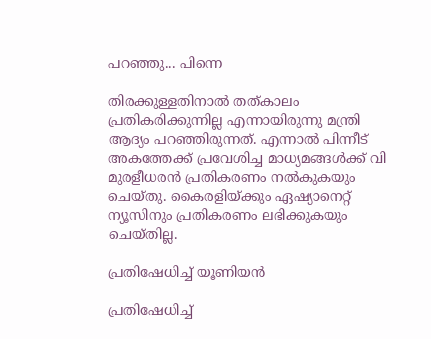പറഞ്ഞു... പിന്നെ

തിരക്കുള്ളതിനാല്‍ തത്കാലം പ്രതികരിക്കുന്നില്ല എന്നായിരുന്നു മന്ത്രി ആദ്യം പറഞ്ഞിരുന്നത്. എന്നാല്‍ പിന്നീട് അകത്തേക്ക് പ്രവേശിച്ച മാധ്യമങ്ങള്‍ക്ക് വി മുരളീധരന്‍ പ്രതികരണം നല്‍കുകയും ചെയ്തു. കൈരളിയ്ക്കും ഏഷ്യാനെറ്റ് ന്യൂസിനും പ്രതികരണം ലഭിക്കുകയും ചെയ്തില്ല.

പ്രതിഷേധിച്ച് യൂണിയന്‍

പ്രതിഷേധിച്ച്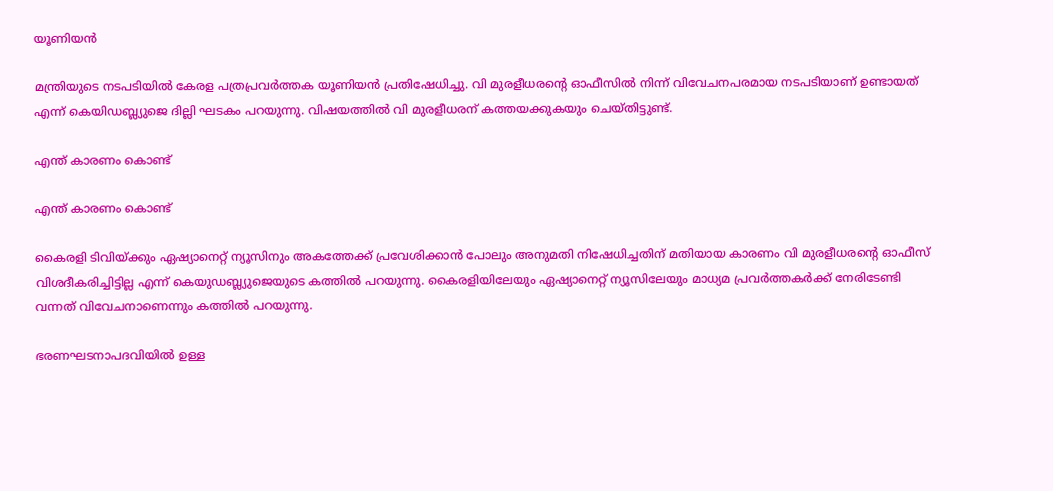യൂണിയന്‍

മന്ത്രിയുടെ നടപടിയില്‍ കേരള പത്രപ്രവര്‍ത്തക യൂണിയന്‍ പ്രതിഷേധിച്ചു. വി മുരളീധരന്റെ ഓഫീസില്‍ നിന്ന് വിവേചനപരമായ നടപടിയാണ് ഉണ്ടായത് എന്ന് കെയിഡബ്ല്യുജെ ദില്ലി ഘടകം പറയുന്നു. വിഷയത്തില്‍ വി മുരളീധരന് കത്തയക്കുകയും ചെയ്തിട്ടുണ്ട്.

എന്ത് കാരണം കൊണ്ട്

എന്ത് കാരണം കൊണ്ട്

കൈരളി ടിവിയ്ക്കും ഏഷ്യാനെറ്റ് ന്യൂസിനും അകത്തേക്ക് പ്രവേശിക്കാന്‍ പോലും അനുമതി നിഷേധിച്ചതിന് മതിയായ കാരണം വി മുരളീധരന്റെ ഓഫീസ് വിശദീകരിച്ചിട്ടില്ല എന്ന് കെയുഡബ്ല്യുജെയുടെ കത്തില്‍ പറയുന്നു. കൈരളിയിലേയും ഏഷ്യാനെറ്റ് ന്യൂസിലേയും മാധ്യമ പ്രവര്‍ത്തകര്‍ക്ക് നേരിടേണ്ടി വന്നത് വിവേചനാണെന്നും കത്തില്‍ പറയുന്നു.

ഭരണഘടനാപദവിയില്‍ ഉള്ള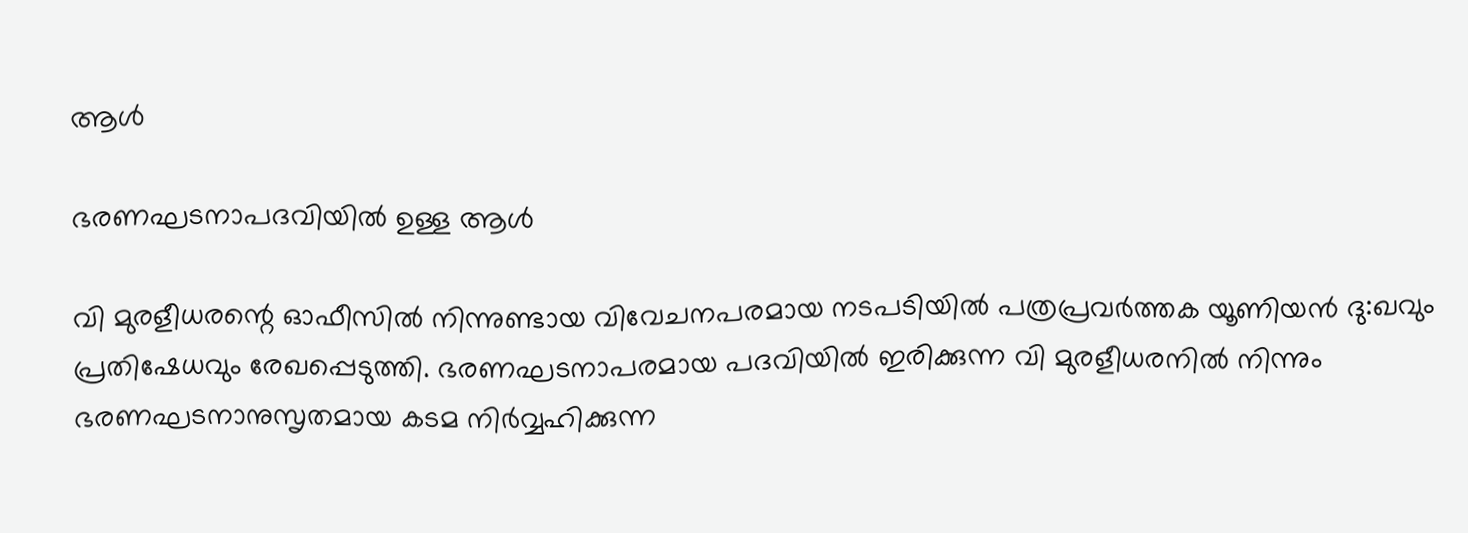ആള്‍

ഭരണഘടനാപദവിയില്‍ ഉള്ള ആള്‍

വി മുരളീധരന്റെ ഓഫീസില്‍ നിന്നുണ്ടായ വിവേചനപരമായ നടപടിയില്‍ പത്രപ്രവര്‍ത്തക യൂണിയന്‍ ദു:ഖവും പ്രതിഷേധവും രേഖപ്പെടുത്തി. ഭരണഘടനാപരമായ പദവിയില്‍ ഇരിക്കുന്ന വി മുരളീധരനില്‍ നിന്നും ഭരണഘടനാനുസൃതമായ കടമ നിര്‍വ്വഹിക്കുന്ന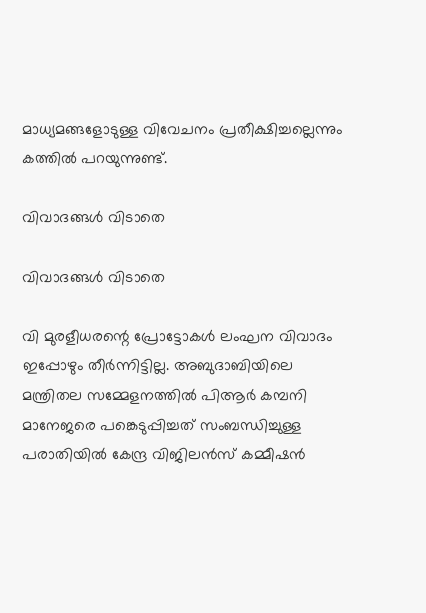മാധ്യമങ്ങളോടുള്ള വിവേചനം പ്രതീക്ഷിച്ചല്ലെന്നും കത്തില്‍ പറയുന്നുണ്ട്.

വിവാദങ്ങള്‍ വിടാതെ

വിവാദങ്ങള്‍ വിടാതെ

വി മുരളീധരന്റെ പ്രോട്ടോകള്‍ ലംഘന വിവാദം ഇപ്പോഴും തീര്‍ന്നിട്ടില്ല. അബുദാബിയിലെ മന്ത്രിതല സമ്മേളനത്തില്‍ പിആര്‍ കമ്പനി മാനേജരെ പങ്കെടുപ്പിച്ചത് സംബന്ധിച്ചുള്ള പരാതിയില്‍ കേന്ദ്ര വിജിലന്‍സ് കമ്മീഷന്‍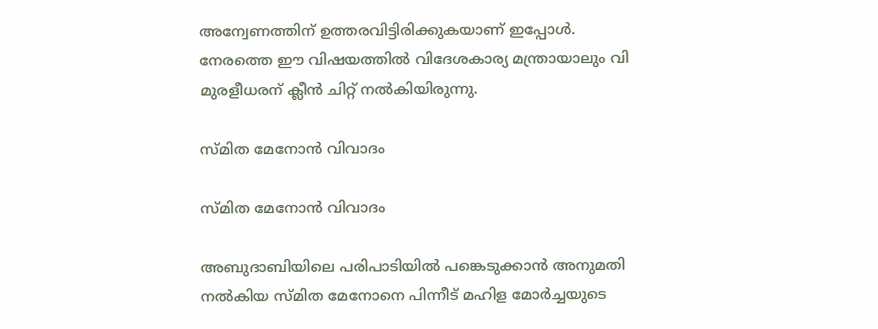അന്വേണത്തിന് ഉത്തരവിട്ടിരിക്കുകയാണ് ഇപ്പോള്‍. നേരത്തെ ഈ വിഷയത്തില്‍ വിദേശകാര്യ മന്ത്രായാലും വി മുരളീധരന് ക്ലീന്‍ ചിറ്റ് നല്‍കിയിരുന്നു.

സ്മിത മേനോന്‍ വിവാദം

സ്മിത മേനോന്‍ വിവാദം

അബുദാബിയിലെ പരിപാടിയില്‍ പങ്കെടുക്കാന്‍ അനുമതി നല്‍കിയ സ്മിത മേനോനെ പിന്നീട് മഹിള മോര്‍ച്ചയുടെ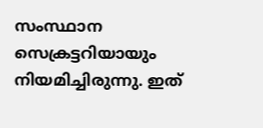സംസ്ഥാന സെക്രട്ടറിയായും നിയമിച്ചിരുന്നു. ഇത്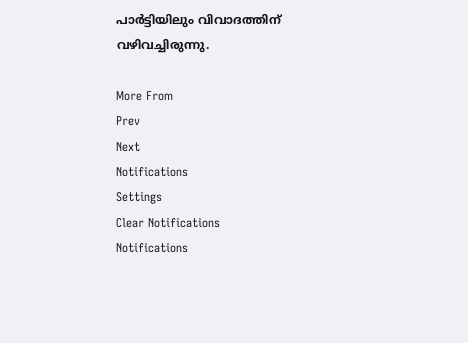പാര്‍ട്ടിയിലും വിവാദത്തിന് വഴിവച്ചിരുന്നു.

More From
Prev
Next
Notifications
Settings
Clear Notifications
Notifications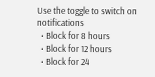Use the toggle to switch on notifications
  • Block for 8 hours
  • Block for 12 hours
  • Block for 24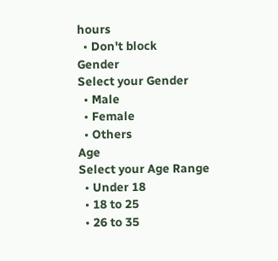hours
  • Don't block
Gender
Select your Gender
  • Male
  • Female
  • Others
Age
Select your Age Range
  • Under 18
  • 18 to 25
  • 26 to 35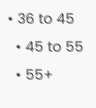• 36 to 45
  • 45 to 55
  • 55+